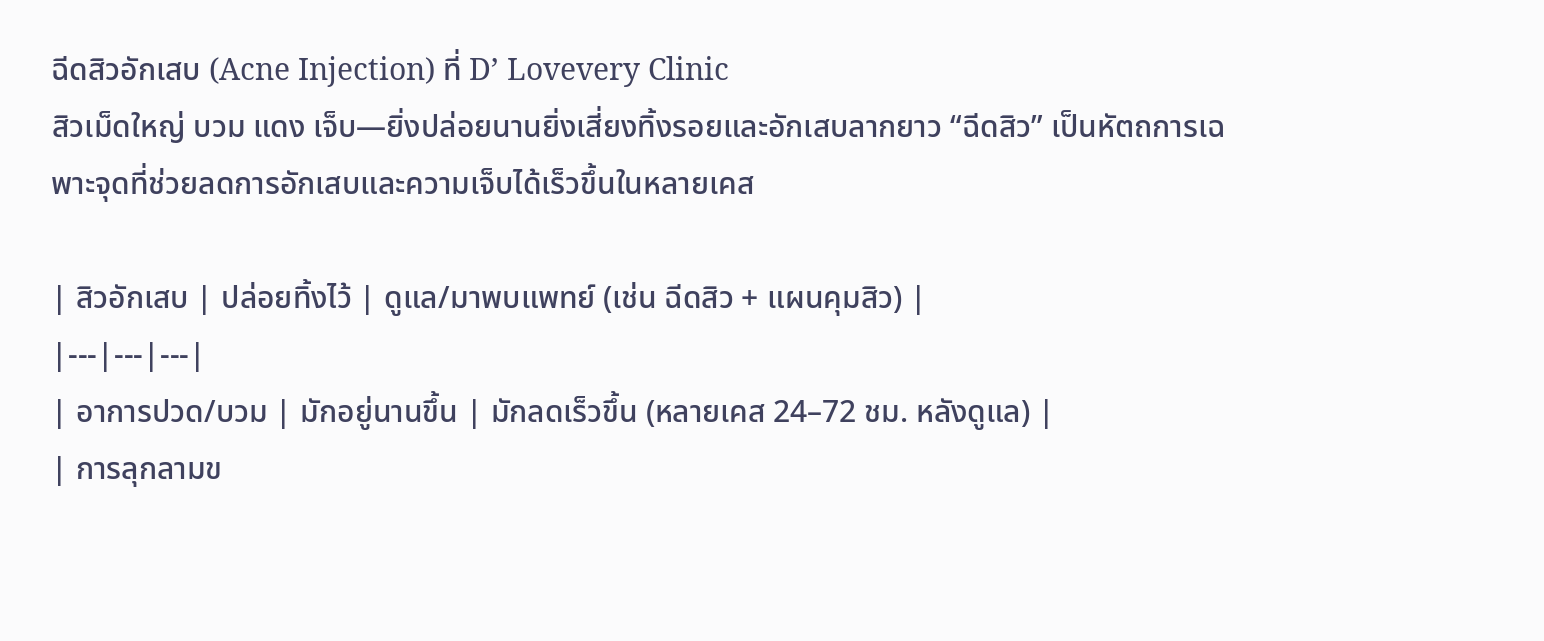ฉีดสิวอักเสบ (Acne Injection) ที่ D’ Lovevery Clinic
สิวเม็ดใหญ่ บวม แดง เจ็บ—ยิ่งปล่อยนานยิ่งเสี่ยงทิ้งรอยและอักเสบลากยาว “ฉีดสิว” เป็นหัตถการเฉพาะจุดที่ช่วยลดการอักเสบและความเจ็บได้เร็วขึ้นในหลายเคส

| สิวอักเสบ | ปล่อยทิ้งไว้ | ดูแล/มาพบแพทย์ (เช่น ฉีดสิว + แผนคุมสิว) |
|---|---|---|
| อาการปวด/บวม | มักอยู่นานขึ้น | มักลดเร็วขึ้น (หลายเคส 24–72 ชม. หลังดูแล) |
| การลุกลามข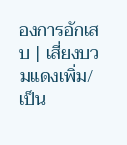องการอักเสบ | เสี่ยงบวมแดงเพิ่ม/เป็น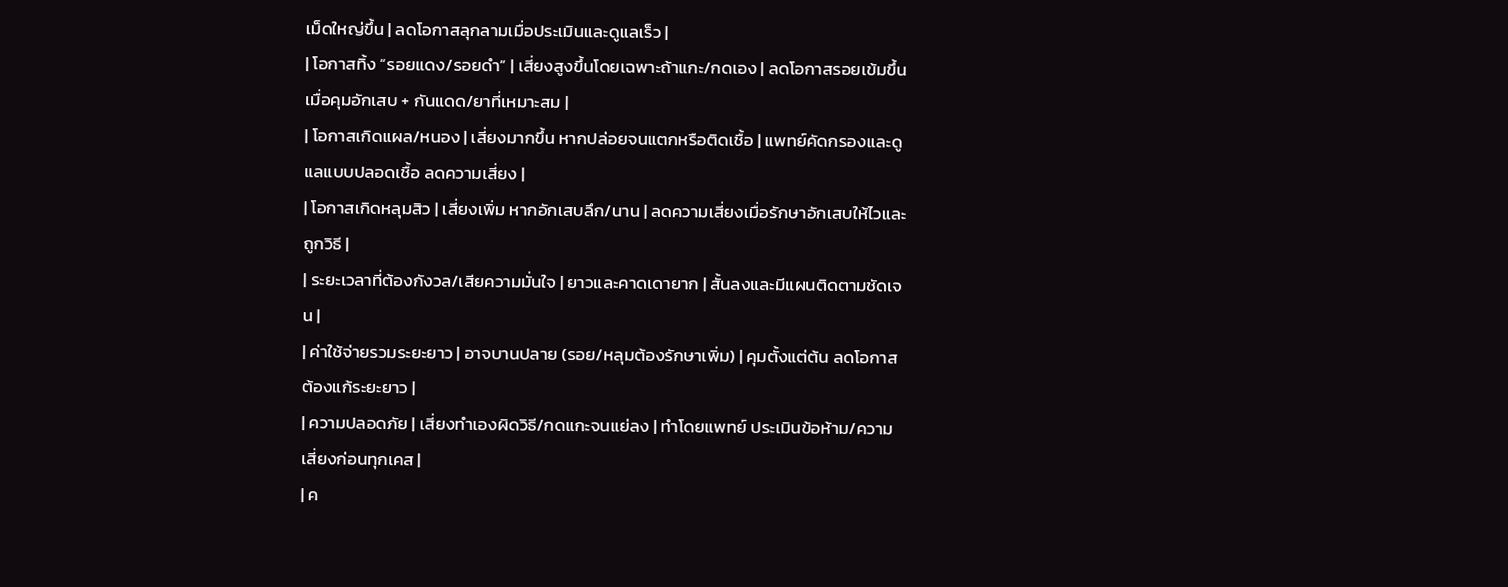เม็ดใหญ่ขึ้น | ลดโอกาสลุกลามเมื่อประเมินและดูแลเร็ว |
| โอกาสทิ้ง “รอยแดง/รอยดำ” | เสี่ยงสูงขึ้นโดยเฉพาะถ้าแกะ/กดเอง | ลดโอกาสรอยเข้มขึ้นเมื่อคุมอักเสบ + กันแดด/ยาที่เหมาะสม |
| โอกาสเกิดแผล/หนอง | เสี่ยงมากขึ้น หากปล่อยจนแตกหรือติดเชื้อ | แพทย์คัดกรองและดูแลแบบปลอดเชื้อ ลดความเสี่ยง |
| โอกาสเกิดหลุมสิว | เสี่ยงเพิ่ม หากอักเสบลึก/นาน | ลดความเสี่ยงเมื่อรักษาอักเสบให้ไวและถูกวิธี |
| ระยะเวลาที่ต้องกังวล/เสียความมั่นใจ | ยาวและคาดเดายาก | สั้นลงและมีแผนติดตามชัดเจน |
| ค่าใช้จ่ายรวมระยะยาว | อาจบานปลาย (รอย/หลุมต้องรักษาเพิ่ม) | คุมตั้งแต่ต้น ลดโอกาสต้องแก้ระยะยาว |
| ความปลอดภัย | เสี่ยงทำเองผิดวิธี/กดแกะจนแย่ลง | ทำโดยแพทย์ ประเมินข้อห้าม/ความเสี่ยงก่อนทุกเคส |
| ค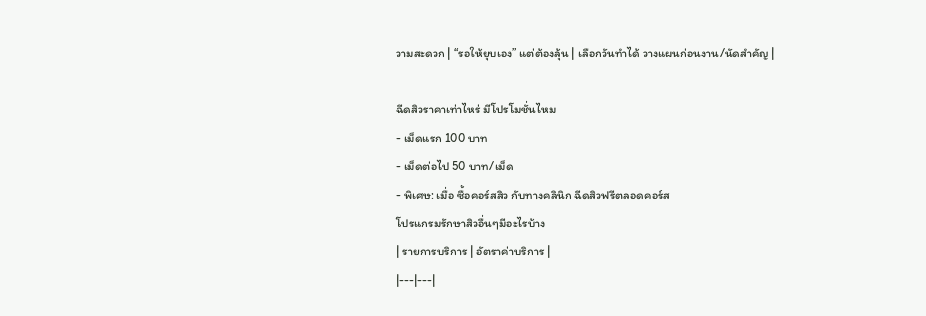วามสะดวก | “รอให้ยุบเอง” แต่ต้องลุ้น | เลือกวันทำได้ วางแผนก่อนงาน/นัดสำคัญ |

ฉีดสิวราคาเท่าไหร่ มีโปรโมชั่นไหม
- เม็ดแรก 100 บาท
- เม็ดต่อไป 50 บาท/เม็ด
- พิเศษ: เมื่อ ซื้อคอร์สสิว กับทางคลินิก ฉีดสิวฟรีตลอดคอร์ส
โปรแกรมรักษาสิวอื่นๆมีอะไรบ้าง
| รายการบริการ | อัตราค่าบริการ |
|---|---|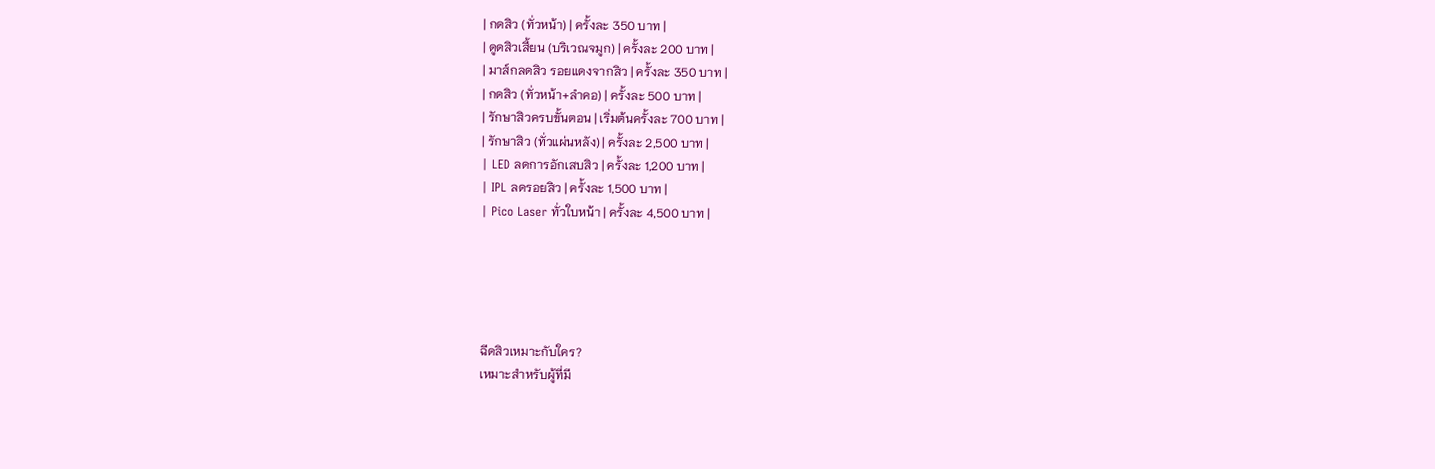| กดสิว (ทั่วหน้า) | ครั้งละ 350 บาท |
| ดูดสิวเสี้ยน (บริเวณจมูก) | ครั้งละ 200 บาท |
| มาส์กลดสิว รอยแดงจากสิว | ครั้งละ 350 บาท |
| กดสิว (ทั่วหน้า+ลำคอ) | ครั้งละ 500 บาท |
| รักษาสิวครบขั้นตอน | เริ่มต้นครั้งละ 700 บาท |
| รักษาสิว (ทั่วแผ่นหลัง) | ครั้งละ 2,500 บาท |
| LED ลดการอักเสบสิว | ครั้งละ 1,200 บาท |
| IPL ลดรอยสิว | ครั้งละ 1,500 บาท |
| Pico Laser ทั่วใบหน้า | ครั้งละ 4,500 บาท |





ฉีดสิวเหมาะกับใคร?
เหมาะสำหรับผู้ที่มี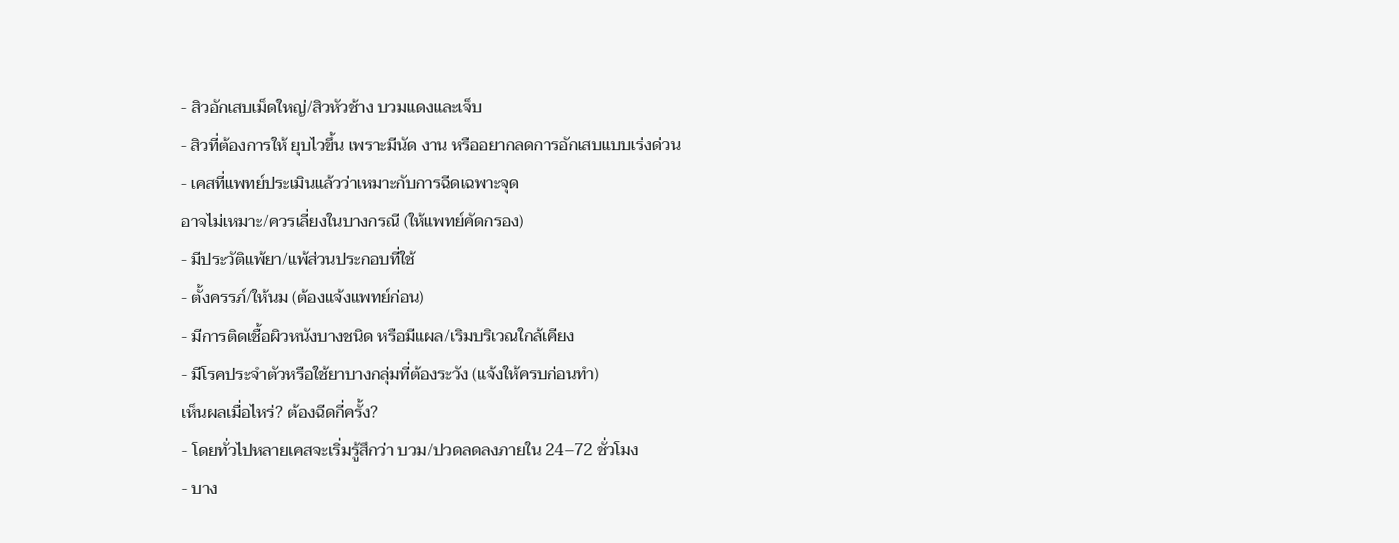- สิวอักเสบเม็ดใหญ่/สิวหัวช้าง บวมแดงและเจ็บ
- สิวที่ต้องการให้ ยุบไวขึ้น เพราะมีนัด งาน หรืออยากลดการอักเสบแบบเร่งด่วน
- เคสที่แพทย์ประเมินแล้วว่าเหมาะกับการฉีดเฉพาะจุด
อาจไม่เหมาะ/ควรเลี่ยงในบางกรณี (ให้แพทย์คัดกรอง)
- มีประวัติแพ้ยา/แพ้ส่วนประกอบที่ใช้
- ตั้งครรภ์/ให้นม (ต้องแจ้งแพทย์ก่อน)
- มีการติดเชื้อผิวหนังบางชนิด หรือมีแผล/เริมบริเวณใกล้เคียง
- มีโรคประจำตัวหรือใช้ยาบางกลุ่มที่ต้องระวัง (แจ้งให้ครบก่อนทำ)
เห็นผลเมื่อไหร่? ต้องฉีดกี่ครั้ง?
- โดยทั่วไปหลายเคสจะเริ่มรู้สึกว่า บวม/ปวดลดลงภายใน 24–72 ชั่วโมง
- บาง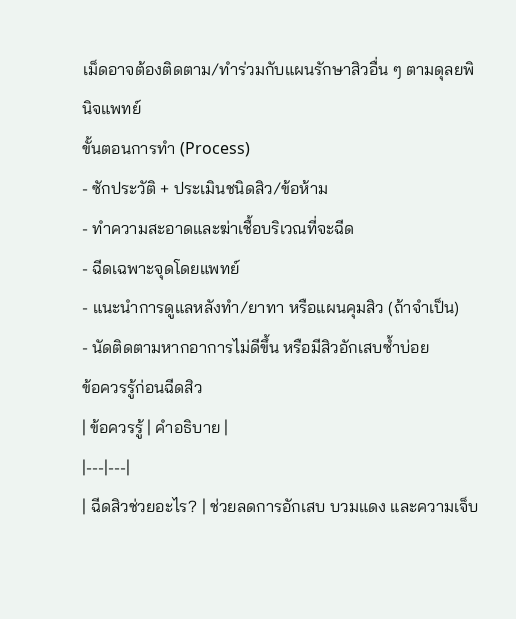เม็ดอาจต้องติดตาม/ทำร่วมกับแผนรักษาสิวอื่น ๆ ตามดุลยพินิจแพทย์
ขั้นตอนการทำ (Process)
- ซักประวัติ + ประเมินชนิดสิว/ข้อห้าม
- ทำความสะอาดและฆ่าเชื้อบริเวณที่จะฉีด
- ฉีดเฉพาะจุดโดยแพทย์
- แนะนำการดูแลหลังทำ/ยาทา หรือแผนคุมสิว (ถ้าจำเป็น)
- นัดติดตามหากอาการไม่ดีขึ้น หรือมีสิวอักเสบซ้ำบ่อย
ข้อควรรู้ก่อนฉีดสิว
| ข้อควรรู้ | คำอธิบาย |
|---|---|
| ฉีดสิวช่วยอะไร? | ช่วยลดการอักเสบ บวมแดง และความเจ็บ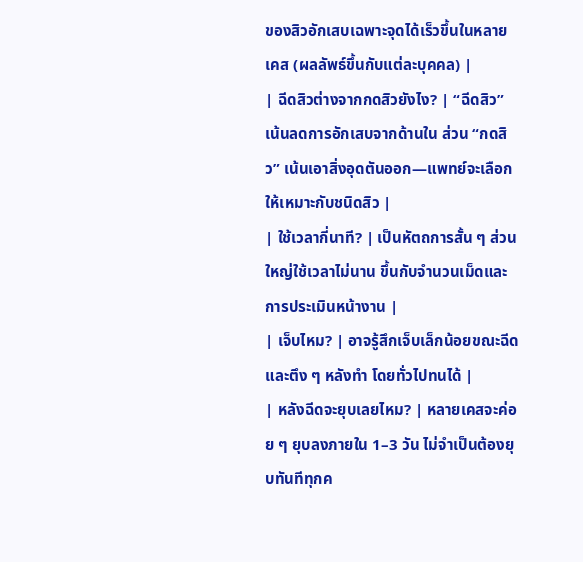ของสิวอักเสบเฉพาะจุดได้เร็วขึ้นในหลายเคส (ผลลัพธ์ขึ้นกับแต่ละบุคคล) |
| ฉีดสิวต่างจากกดสิวยังไง? | “ฉีดสิว” เน้นลดการอักเสบจากด้านใน ส่วน “กดสิว” เน้นเอาสิ่งอุดตันออก—แพทย์จะเลือกให้เหมาะกับชนิดสิว |
| ใช้เวลากี่นาที? | เป็นหัตถการสั้น ๆ ส่วนใหญ่ใช้เวลาไม่นาน ขึ้นกับจำนวนเม็ดและการประเมินหน้างาน |
| เจ็บไหม? | อาจรู้สึกเจ็บเล็กน้อยขณะฉีดและตึง ๆ หลังทำ โดยทั่วไปทนได้ |
| หลังฉีดจะยุบเลยไหม? | หลายเคสจะค่อย ๆ ยุบลงภายใน 1–3 วัน ไม่จำเป็นต้องยุบทันทีทุกค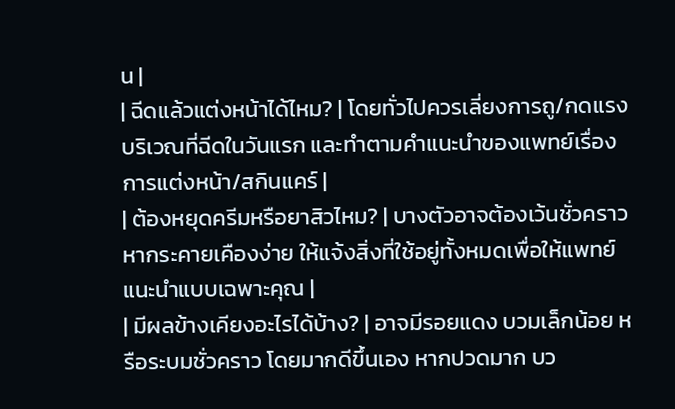น |
| ฉีดแล้วแต่งหน้าได้ไหม? | โดยทั่วไปควรเลี่ยงการถู/กดแรงบริเวณที่ฉีดในวันแรก และทำตามคำแนะนำของแพทย์เรื่องการแต่งหน้า/สกินแคร์ |
| ต้องหยุดครีมหรือยาสิวไหม? | บางตัวอาจต้องเว้นชั่วคราวหากระคายเคืองง่าย ให้แจ้งสิ่งที่ใช้อยู่ทั้งหมดเพื่อให้แพทย์แนะนำแบบเฉพาะคุณ |
| มีผลข้างเคียงอะไรได้บ้าง? | อาจมีรอยแดง บวมเล็กน้อย หรือระบมชั่วคราว โดยมากดีขึ้นเอง หากปวดมาก บว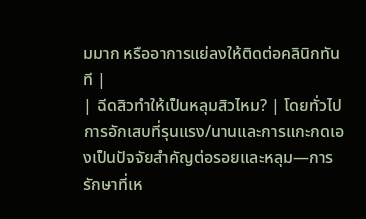มมาก หรืออาการแย่ลงให้ติดต่อคลินิกทันที |
| ฉีดสิวทำให้เป็นหลุมสิวไหม? | โดยทั่วไปการอักเสบที่รุนแรง/นานและการแกะกดเองเป็นปัจจัยสำคัญต่อรอยและหลุม—การรักษาที่เห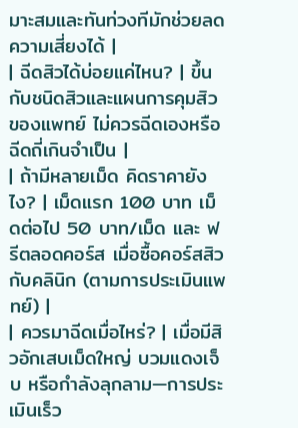มาะสมและทันท่วงทีมักช่วยลดความเสี่ยงได้ |
| ฉีดสิวได้บ่อยแค่ไหน? | ขึ้นกับชนิดสิวและแผนการคุมสิวของแพทย์ ไม่ควรฉีดเองหรือฉีดถี่เกินจำเป็น |
| ถ้ามีหลายเม็ด คิดราคายังไง? | เม็ดแรก 100 บาท เม็ดต่อไป 50 บาท/เม็ด และ ฟรีตลอดคอร์ส เมื่อซื้อคอร์สสิวกับคลินิก (ตามการประเมินแพทย์) |
| ควรมาฉีดเมื่อไหร่? | เมื่อมีสิวอักเสบเม็ดใหญ่ บวมแดงเจ็บ หรือกำลังลุกลาม—การประเมินเร็ว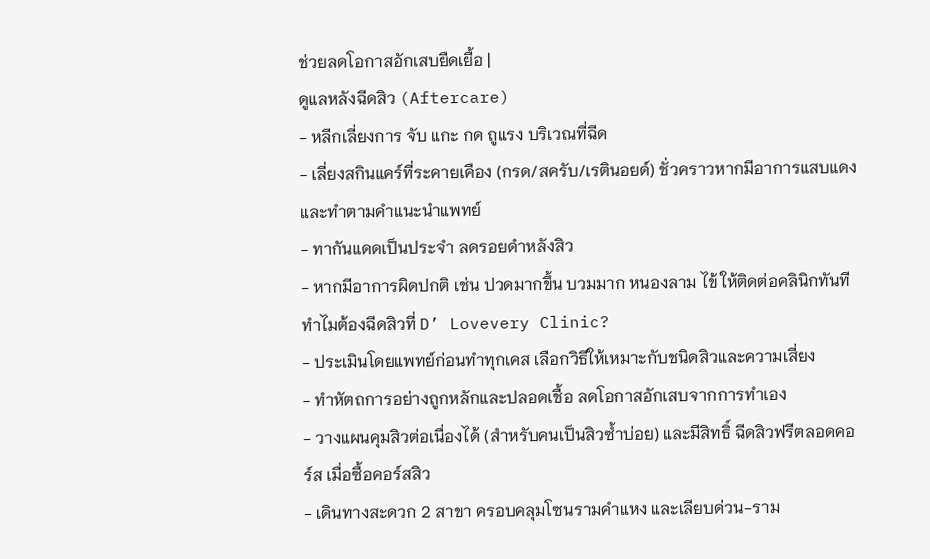ช่วยลดโอกาสอักเสบยืดเยื้อ |
ดูแลหลังฉีดสิว (Aftercare)
- หลีกเลี่ยงการ จับ แกะ กด ถูแรง บริเวณที่ฉีด
- เลี่ยงสกินแคร์ที่ระคายเคือง (กรด/สครับ/เรตินอยด์) ชั่วคราวหากมีอาการแสบแดง และทำตามคำแนะนำแพทย์
- ทากันแดดเป็นประจำ ลดรอยดำหลังสิว
- หากมีอาการผิดปกติ เช่น ปวดมากขึ้น บวมมาก หนองลาม ไข้ ให้ติดต่อคลินิกทันที
ทำไมต้องฉีดสิวที่ D’ Lovevery Clinic?
- ประเมินโดยแพทย์ก่อนทำทุกเคส เลือกวิธีให้เหมาะกับชนิดสิวและความเสี่ยง
- ทำหัตถการอย่างถูกหลักและปลอดเชื้อ ลดโอกาสอักเสบจากการทำเอง
- วางแผนคุมสิวต่อเนื่องได้ (สำหรับคนเป็นสิวซ้ำบ่อย) และมีสิทธิ์ ฉีดสิวฟรีตลอดคอร์ส เมื่อซื้อคอร์สสิว
- เดินทางสะดวก 2 สาขา ครอบคลุมโซนรามคำแหง และเลียบด่วน-ราม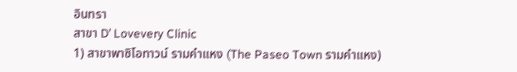อินทรา
สาขา D’ Lovevery Clinic
1) สาขาพาซิโอทาวน์ รามคำแหง (The Paseo Town รามคำแหง)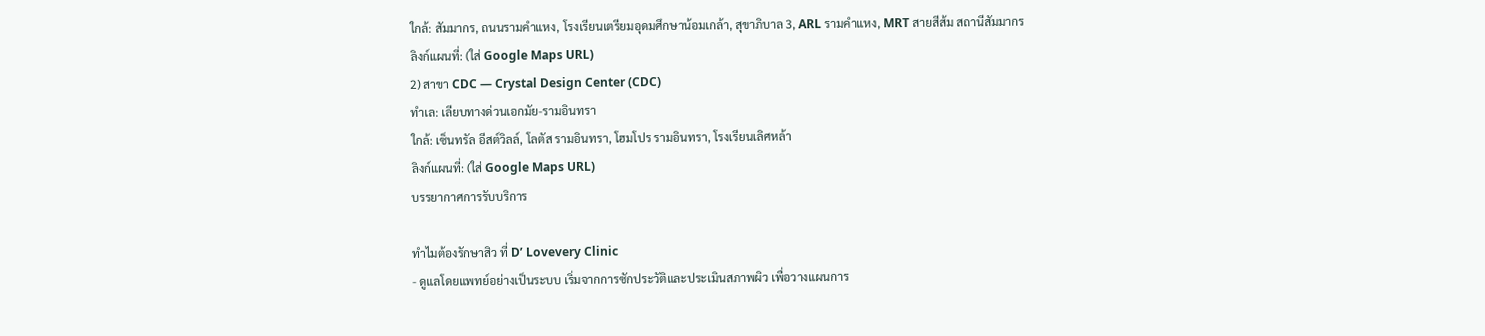ใกล้: สัมมากร, ถนนรามคำแหง, โรงเรียนเตรียมอุดมศึกษาน้อมเกล้า, สุขาภิบาล 3, ARL รามคำแหง, MRT สายสีส้ม สถานีสัมมากร
ลิงก์แผนที่: (ใส่ Google Maps URL)
2) สาขา CDC — Crystal Design Center (CDC)
ทำเล: เลียบทางด่วนเอกมัย-รามอินทรา
ใกล้: เซ็นทรัล อีสต์วิลล์, โลตัส รามอินทรา, โฮมโปร รามอินทรา, โรงเรียนเลิศหล้า
ลิงก์แผนที่: (ใส่ Google Maps URL)
บรรยากาศการรับบริการ

ทำไมต้องรักษาสิว ที่ D’ Lovevery Clinic
- ดูแลโดยแพทย์อย่างเป็นระบบ เริ่มจากการซักประวัติและประเมินสภาพผิว เพื่อวางแผนการ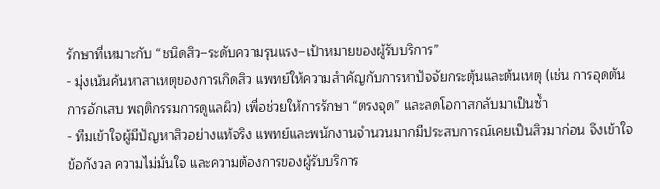รักษาที่เหมาะกับ “ชนิดสิว–ระดับความรุนแรง–เป้าหมายของผู้รับบริการ”
- มุ่งเน้นค้นหาสาเหตุของการเกิดสิว แพทย์ให้ความสำคัญกับการหาปัจจัยกระตุ้นและต้นเหตุ (เช่น การอุดตัน การอักเสบ พฤติกรรมการดูแลผิว) เพื่อช่วยให้การรักษา “ตรงจุด” และลดโอกาสกลับมาเป็นซ้ำ
- ทีมเข้าใจผู้มีปัญหาสิวอย่างแท้จริง แพทย์และพนักงานจำนวนมากมีประสบการณ์เคยเป็นสิวมาก่อน จึงเข้าใจข้อกังวล ความไม่มั่นใจ และความต้องการของผู้รับบริการ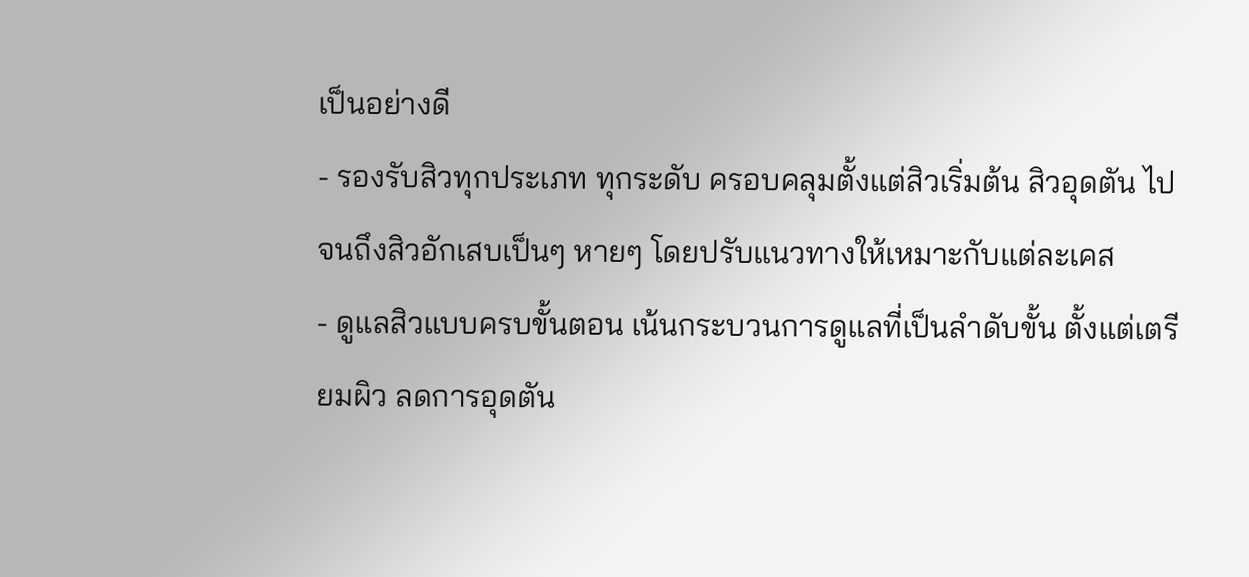เป็นอย่างดี
- รองรับสิวทุกประเภท ทุกระดับ ครอบคลุมตั้งแต่สิวเริ่มต้น สิวอุดตัน ไปจนถึงสิวอักเสบเป็นๆ หายๆ โดยปรับแนวทางให้เหมาะกับแต่ละเคส
- ดูแลสิวแบบครบขั้นตอน เน้นกระบวนการดูแลที่เป็นลำดับขั้น ตั้งแต่เตรียมผิว ลดการอุดตัน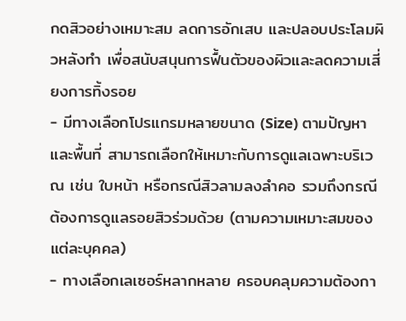กดสิวอย่างเหมาะสม ลดการอักเสบ และปลอบประโลมผิวหลังทำ เพื่อสนับสนุนการฟื้นตัวของผิวและลดความเสี่ยงการทิ้งรอย
- มีทางเลือกโปรแกรมหลายขนาด (Size) ตามปัญหาและพื้นที่ สามารถเลือกให้เหมาะกับการดูแลเฉพาะบริเวณ เช่น ใบหน้า หรือกรณีสิวลามลงลำคอ รวมถึงกรณีต้องการดูแลรอยสิวร่วมด้วย (ตามความเหมาะสมของแต่ละบุคคล)
- ทางเลือกเลเซอร์หลากหลาย ครอบคลุมความต้องกา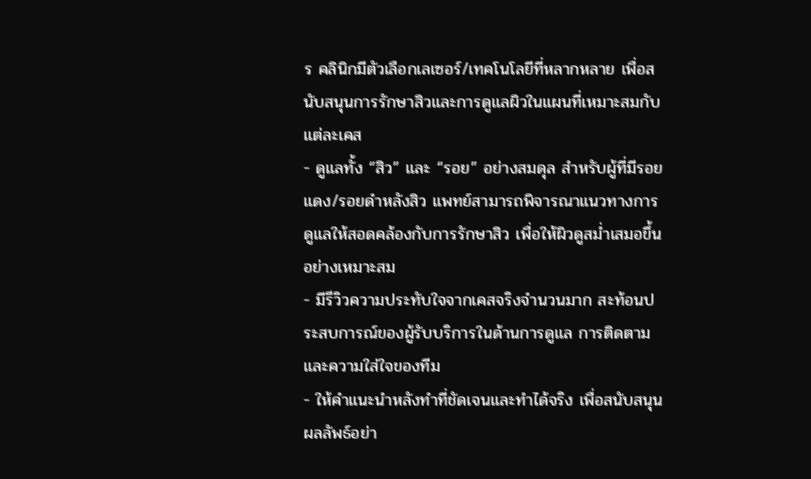ร คลินิกมีตัวเลือกเลเซอร์/เทคโนโลยีที่หลากหลาย เพื่อสนับสนุนการรักษาสิวและการดูแลผิวในแผนที่เหมาะสมกับแต่ละเคส
- ดูแลทั้ง “สิว” และ “รอย” อย่างสมดุล สำหรับผู้ที่มีรอยแดง/รอยดำหลังสิว แพทย์สามารถพิจารณาแนวทางการดูแลให้สอดคล้องกับการรักษาสิว เพื่อให้ผิวดูสม่ำเสมอขึ้นอย่างเหมาะสม
- มีรีวิวความประทับใจจากเคสจริงจำนวนมาก สะท้อนประสบการณ์ของผู้รับบริการในด้านการดูแล การติดตาม และความใส่ใจของทีม
- ให้คำแนะนำหลังทำที่ชัดเจนและทำได้จริง เพื่อสนับสนุนผลลัพธ์อย่า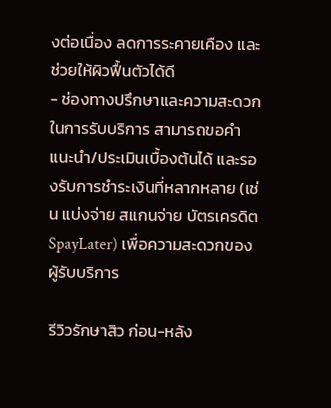งต่อเนื่อง ลดการระคายเคือง และช่วยให้ผิวฟื้นตัวได้ดี
- ช่องทางปรึกษาและความสะดวกในการรับบริการ สามารถขอคำแนะนำ/ประเมินเบื้องต้นได้ และรองรับการชำระเงินที่หลากหลาย (เช่น แบ่งจ่าย สแกนจ่าย บัตรเครดิต SpayLater) เพื่อความสะดวกของผู้รับบริการ

รีวิวรักษาสิว ก่อน-หลัง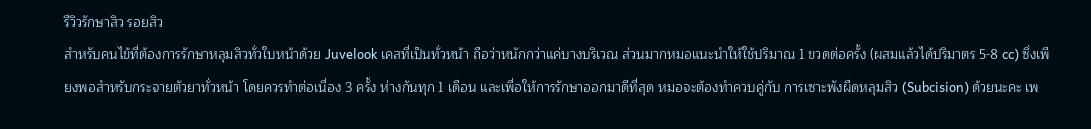รีวิวรักษาสิว รอยสิว
สำหรับคนไข้ที่ต้องการรักษาหลุมสิวทั่วใบหน้าด้วย Juvelook เคสที่เป็นทั่วหน้า ถือว่าหนักกว่าแค่บางบริเวณ ส่วนมากหมอแนะนำให้ใช้ปริมาณ 1 ขวดต่อครั้ง (ผสมแล้วได้ปริมาตร 5-8 cc) ซึ่งเพียงพอสำหรับกระจายตัวยาทั่วหน้า โดยควรทำต่อเนื่อง 3 ครั้ง ห่างกันทุก 1 เดือน และเพื่อให้การรักษาออกมาดีที่สุด หมอจะต้องทำควบคู่กับ การเซาะพังผืดหลุมสิว (Subcision) ด้วยนะคะ เพ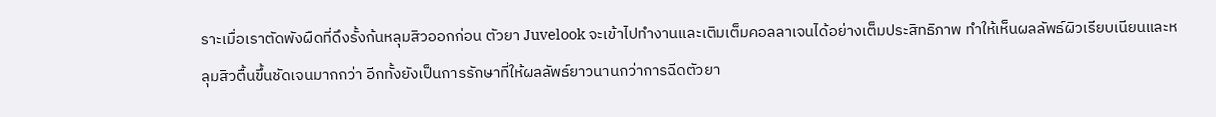ราะเมื่อเราตัดพังผืดที่ดึงรั้งก้นหลุมสิวออกก่อน ตัวยา Juvelook จะเข้าไปทำงานและเติมเต็มคอลลาเจนได้อย่างเต็มประสิทธิภาพ ทำให้เห็นผลลัพธ์ผิวเรียบเนียนและหลุมสิวตื้นขึ้นชัดเจนมากกว่า อีกทั้งยังเป็นการรักษาที่ให้ผลลัพธ์ยาวนานกว่าการฉีดตัวยา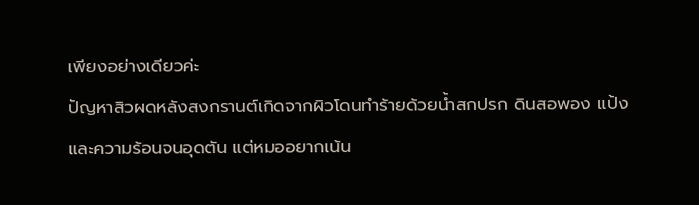เพียงอย่างเดียวค่ะ
ปัญหาสิวผดหลังสงกรานต์เกิดจากผิวโดนทำร้ายด้วยน้ำสกปรก ดินสอพอง แป้ง และความร้อนจนอุดตัน แต่หมออยากเน้น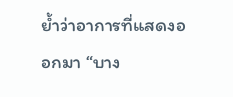ย้ำว่าอาการที่แสดงออกมา “บาง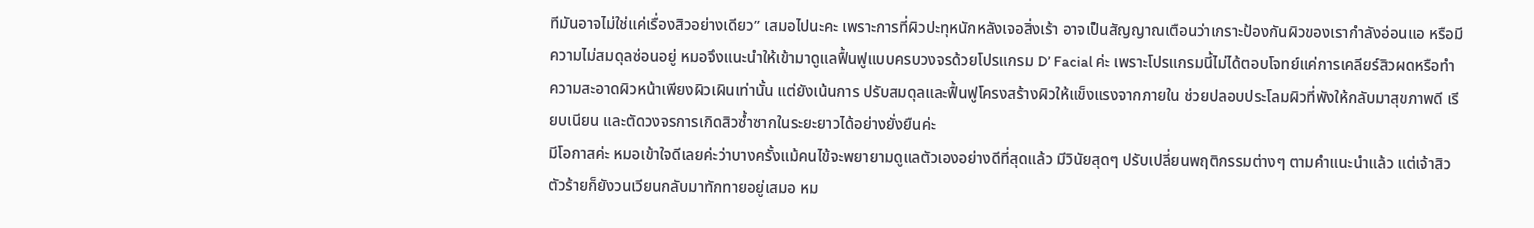ทีมันอาจไม่ใช่แค่เรื่องสิวอย่างเดียว” เสมอไปนะคะ เพราะการที่ผิวปะทุหนักหลังเจอสิ่งเร้า อาจเป็นสัญญาณเตือนว่าเกราะป้องกันผิวของเรากำลังอ่อนแอ หรือมีความไม่สมดุลซ่อนอยู่ หมอจึงแนะนำให้เข้ามาดูแลฟื้นฟูแบบครบวงจรด้วยโปรแกรม D’ Facial ค่ะ เพราะโปรแกรมนี้ไม่ได้ตอบโจทย์แค่การเคลียร์สิวผดหรือทำความสะอาดผิวหน้าเพียงผิวเผินเท่านั้น แต่ยังเน้นการ ปรับสมดุลและฟื้นฟูโครงสร้างผิวให้แข็งแรงจากภายใน ช่วยปลอบประโลมผิวที่พังให้กลับมาสุขภาพดี เรียบเนียน และตัดวงจรการเกิดสิวซ้ำซากในระยะยาวได้อย่างยั่งยืนค่ะ
มีโอกาสค่ะ หมอเข้าใจดีเลยค่ะว่าบางครั้งแม้คนไข้จะพยายามดูแลตัวเองอย่างดีที่สุดแล้ว มีวินัยสุดๆ ปรับเปลี่ยนพฤติกรรมต่างๆ ตามคำแนะนำแล้ว แต่เจ้าสิวตัวร้ายก็ยังวนเวียนกลับมาทักทายอยู่เสมอ หม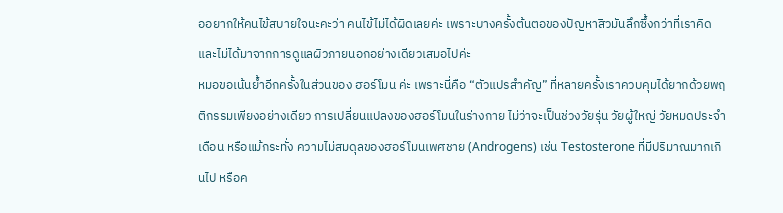ออยากให้คนไข้สบายใจนะคะว่า คนไข้ไม่ได้ผิดเลยค่ะ เพราะบางครั้งต้นตอของปัญหาสิวมันลึกซึ้งกว่าที่เราคิด และไม่ได้มาจากการดูแลผิวภายนอกอย่างเดียวเสมอไปค่ะ
หมอขอเน้นย้ำอีกครั้งในส่วนของ ฮอร์โมน ค่ะ เพราะนี่คือ “ตัวแปรสำคัญ” ที่หลายครั้งเราควบคุมได้ยากด้วยพฤติกรรมเพียงอย่างเดียว การเปลี่ยนแปลงของฮอร์โมนในร่างกาย ไม่ว่าจะเป็นช่วงวัยรุ่น วัยผู้ใหญ่ วัยหมดประจำเดือน หรือแม้กระทั่ง ความไม่สมดุลของฮอร์โมนเพศชาย (Androgens) เช่น Testosterone ที่มีปริมาณมากเกินไป หรือค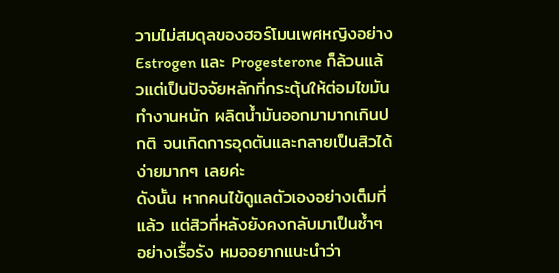วามไม่สมดุลของฮอร์โมนเพศหญิงอย่าง Estrogen และ Progesterone ก็ล้วนแล้วแต่เป็นปัจจัยหลักที่กระตุ้นให้ต่อมไขมันทำงานหนัก ผลิตน้ำมันออกมามากเกินปกติ จนเกิดการอุดตันและกลายเป็นสิวได้ง่ายมากๆ เลยค่ะ
ดังนั้น หากคนไข้ดูแลตัวเองอย่างเต็มที่แล้ว แต่สิวที่หลังยังคงกลับมาเป็นซ้ำๆ อย่างเรื้อรัง หมออยากแนะนำว่า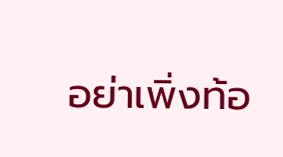อย่าเพิ่งท้อ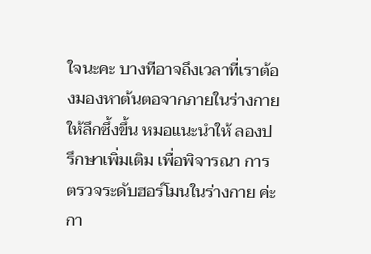ใจนะคะ บางทีอาจถึงเวลาที่เราต้องมองหาต้นตอจากภายในร่างกายให้ลึกซึ้งขึ้น หมอแนะนำให้ ลองปรึกษาเพิ่มเติม เพื่อพิจารณา การตรวจระดับฮอร์โมนในร่างกาย ค่ะ กา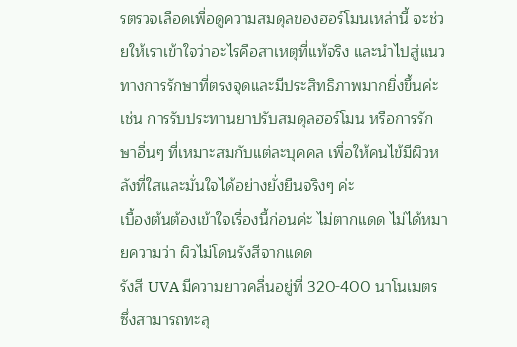รตรวจเลือดเพื่อดูความสมดุลของฮอร์โมนเหล่านี้ จะช่วยให้เราเข้าใจว่าอะไรคือสาเหตุที่แท้จริง และนำไปสู่แนวทางการรักษาที่ตรงจุดและมีประสิทธิภาพมากยิ่งขึ้นค่ะ เช่น การรับประทานยาปรับสมดุลฮอร์โมน หรือการรักษาอื่นๆ ที่เหมาะสมกับแต่ละบุคคล เพื่อให้คนไข้มีผิวหลังที่ใสและมั่นใจได้อย่างยั่งยืนจริงๆ ค่ะ
เบื้องต้นต้องเข้าใจเรื่องนี้ก่อนค่ะ ไม่ตากแดด ไม่ได้หมายความว่า ผิวไม่โดนรังสีจากแดด
รังสี UVA มีความยาวคลื่นอยู่ที่ 320-400 นาโนเมตร ซึ่งสามารถทะลุ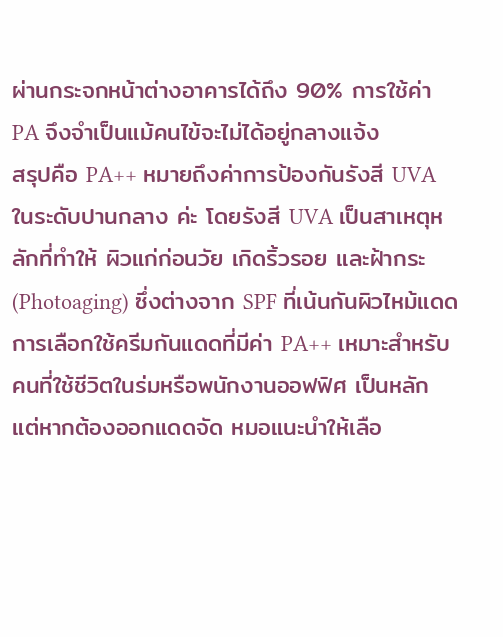ผ่านกระจกหน้าต่างอาคารได้ถึง 90% การใช้ค่า PA จึงจำเป็นแม้คนไข้จะไม่ได้อยู่กลางแจ้ง
สรุปคือ PA++ หมายถึงค่าการป้องกันรังสี UVA ในระดับปานกลาง ค่ะ โดยรังสี UVA เป็นสาเหตุหลักที่ทำให้ ผิวแก่ก่อนวัย เกิดริ้วรอย และฝ้ากระ (Photoaging) ซึ่งต่างจาก SPF ที่เน้นกันผิวไหม้แดด การเลือกใช้ครีมกันแดดที่มีค่า PA++ เหมาะสำหรับคนที่ใช้ชีวิตในร่มหรือพนักงานออฟฟิศ เป็นหลัก แต่หากต้องออกแดดจัด หมอแนะนำให้เลือ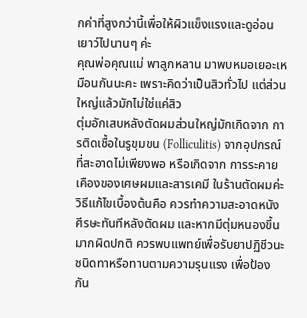กค่าที่สูงกว่านี้เพื่อให้ผิวแข็งแรงและดูอ่อนเยาว์ไปนานๆ ค่ะ
คุณพ่อคุณแม่ พาลูกหลาน มาพบหมอเยอะเหมือนกันนะคะ เพราะคิดว่าเป็นสิวทั่วไป แต่ส่วนใหญ่แล้วมักไม่ใช่แค่สิว
ตุ่มอักเสบหลังตัดผมส่วนใหญ่มักเกิดจาก การติดเชื้อในรูขุมขน (Folliculitis) จากอุปกรณ์ที่สะอาดไม่เพียงพอ หรือเกิดจาก การระคายเคืองของเศษผมและสารเคมี ในร้านตัดผมค่ะ วิธีแก้ไขเบื้องต้นคือ ควรทำความสะอาดหนังศีรษะทันทีหลังตัดผม และหากมีตุ่มหนองขึ้นมากผิดปกติ ควรพบแพทย์เพื่อรับยาปฏิชีวนะชนิดทาหรือทานตามความรุนแรง เพื่อป้องกัน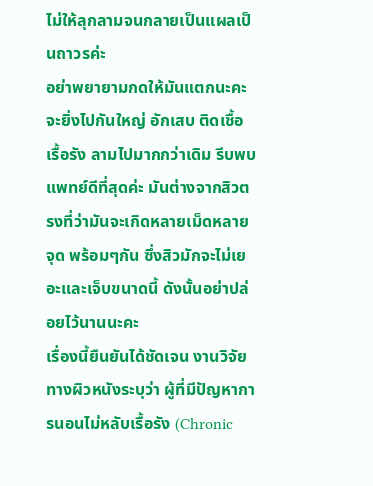ไม่ให้ลุกลามจนกลายเป็นแผลเป็นถาวรค่ะ
อย่าพยายามกดให้มันแตกนะคะ จะยิ่งไปกันใหญ่ อักเสบ ติดเชื้อเรื้อรัง ลามไปมากกว่าเดิม รีบพบแพทย์ดีที่สุดค่ะ มันต่างจากสิวตรงที่ว่ามันจะเกิดหลายเม็ดหลายจุด พร้อมๆกัน ซึ่งสิวมักจะไม่เยอะและเจ็บขนาดนี้ ดังนั้นอย่าปล่อยไว้นานนะคะ
เรื่องนี้ยืนยันได้ชัดเจน งานวิจัยทางผิวหนังระบุว่า ผู้ที่มีปัญหาการนอนไม่หลับเรื้อรัง (Chronic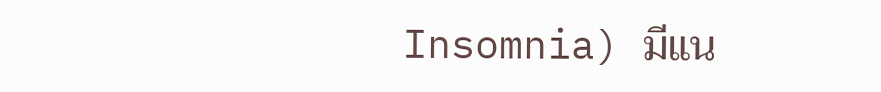Insomnia) มีแน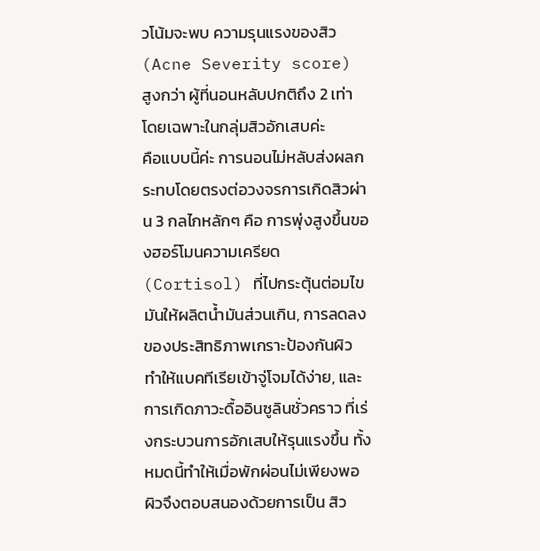วโน้มจะพบ ความรุนแรงของสิว (Acne Severity score) สูงกว่า ผู้ที่นอนหลับปกติถึง 2 เท่า โดยเฉพาะในกลุ่มสิวอักเสบค่ะ
คือแบบนี้ค่ะ การนอนไม่หลับส่งผลกระทบโดยตรงต่อวงจรการเกิดสิวผ่าน 3 กลไกหลักๆ คือ การพุ่งสูงขึ้นของฮอร์โมนความเครียด (Cortisol) ที่ไปกระตุ้นต่อมไขมันให้ผลิตน้ำมันส่วนเกิน, การลดลงของประสิทธิภาพเกราะป้องกันผิว ทำให้แบคทีเรียเข้าจู่โจมได้ง่าย, และ การเกิดภาวะดื้ออินซูลินชั่วคราว ที่เร่งกระบวนการอักเสบให้รุนแรงขึ้น ทั้งหมดนี้ทำให้เมื่อพักผ่อนไม่เพียงพอ ผิวจึงตอบสนองด้วยการเป็น สิว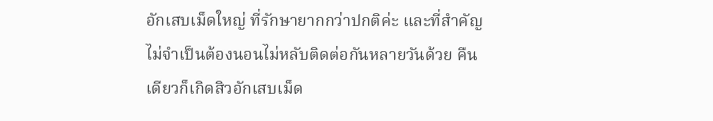อักเสบเม็ดใหญ่ ที่รักษายากกว่าปกติค่ะ และที่สำคัญไม่จำเป็นต้องนอนไม่หลับติดต่อกันหลายวันด้วย คืนเดียวก็เกิดสิวอักเสบเม็ด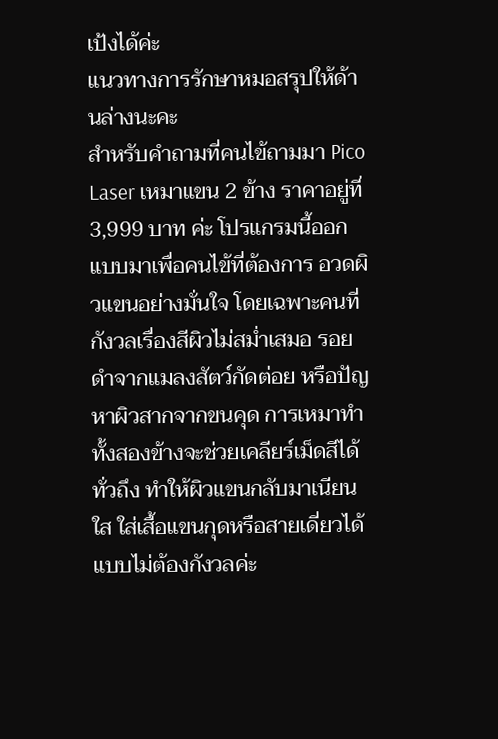เป้งได้ค่ะ
แนวทางการรักษาหมอสรุปให้ด้านล่างนะคะ
สำหรับคำถามที่คนไข้ถามมา Pico Laser เหมาแขน 2 ข้าง ราคาอยู่ที่ 3,999 บาท ค่ะ โปรแกรมนี้ออกแบบมาเพื่อคนไข้ที่ต้องการ อวดผิวแขนอย่างมั่นใจ โดยเฉพาะคนที่กังวลเรื่องสีผิวไม่สม่ำเสมอ รอยดำจากแมลงสัตว์กัดต่อย หรือปัญหาผิวสากจากขนคุด การเหมาทำทั้งสองข้างจะช่วยเคลียร์เม็ดสีได้ทั่วถึง ทำให้ผิวแขนกลับมาเนียนใส ใส่เสื้อแขนกุดหรือสายเดี่ยวได้แบบไม่ต้องกังวลค่ะ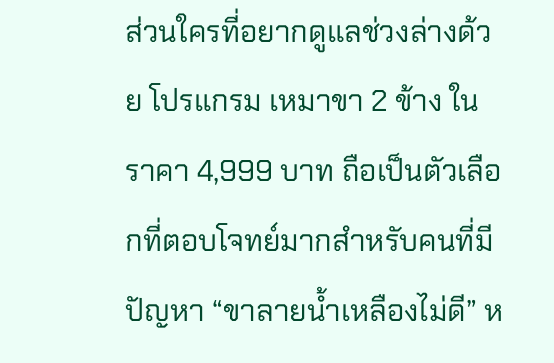ส่วนใครที่อยากดูแลช่วงล่างด้วย โปรแกรม เหมาขา 2 ข้าง ในราคา 4,999 บาท ถือเป็นตัวเลือกที่ตอบโจทย์มากสำหรับคนที่มีปัญหา “ขาลายน้ำเหลืองไม่ดี” ห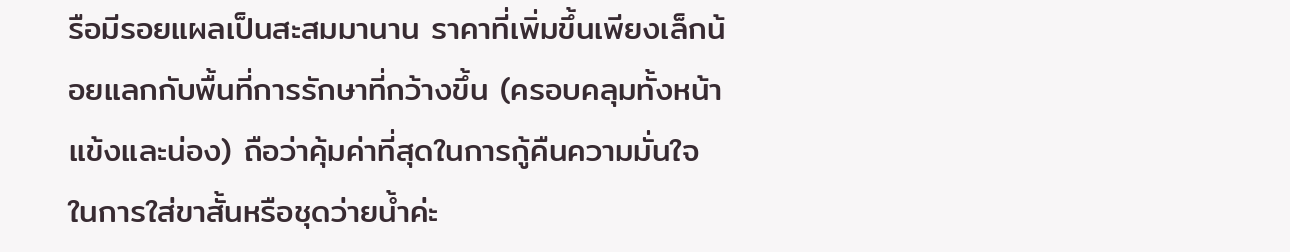รือมีรอยแผลเป็นสะสมมานาน ราคาที่เพิ่มขึ้นเพียงเล็กน้อยแลกกับพื้นที่การรักษาที่กว้างขึ้น (ครอบคลุมทั้งหน้าแข้งและน่อง) ถือว่าคุ้มค่าที่สุดในการกู้คืนความมั่นใจในการใส่ขาสั้นหรือชุดว่ายน้ำค่ะ